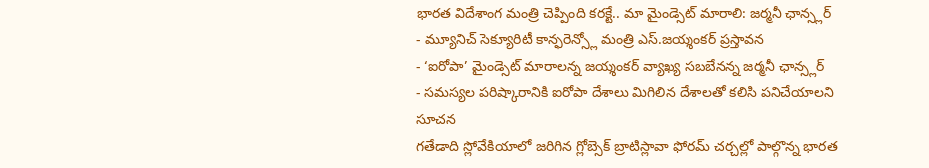భారత విదేశాంగ మంత్రి చెప్పింది కరక్టే.. మా మైండ్సెట్ మారాలి: జర్మనీ ఛాన్స్లర్
- మ్యూనిచ్ సెక్యూరిటీ కాన్ఫరెన్స్లో మంత్రి ఎస్.జయ్శంకర్ ప్రస్తావన
- ‘ఐరోపా’ మైండ్సెట్ మారాలన్న జయ్శంకర్ వ్యాఖ్య సబబేనన్న జర్మనీ ఛాన్స్లర్
- సమస్యల పరిష్కారానికి ఐరోపా దేశాలు మిగిలిన దేశాలతో కలిసి పనిచేయాలని సూచన
గతేడాది స్లోవేకియాలో జరిగిన గ్లోబ్సెక్ బ్రాటిస్లావా ఫోరమ్ చర్చల్లో పాల్గొన్న భారత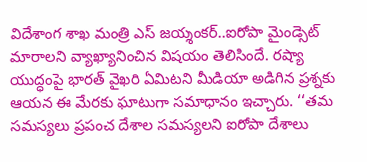విదేశాంగ శాఖ మంత్రి ఎస్ జయ్శంకర్..ఐరోపా మైండ్సెట్ మారాలని వ్యాఖ్యానించిన విషయం తెలిసిందే. రష్యా యుద్ధంపై భారత్ వైఖరి ఏమిటని మీడియా అడిగిన ప్రశ్నకు ఆయన ఈ మేరకు ఘాటుగా సమాధానం ఇచ్చారు. ‘‘తమ సమస్యలు ప్రపంచ దేశాల సమస్యలని ఐరోపా దేశాలు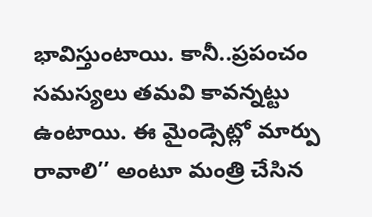భావిస్తుంటాయి. కానీ..ప్రపంచం సమస్యలు తమవి కావన్నట్టు ఉంటాయి. ఈ మైండ్సెట్లో మార్పు రావాలి’’ అంటూ మంత్రి చేసిన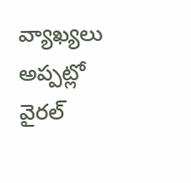వ్యాఖ్యలు అప్పట్లో వైరల్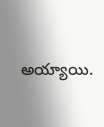అయ్యాయి.